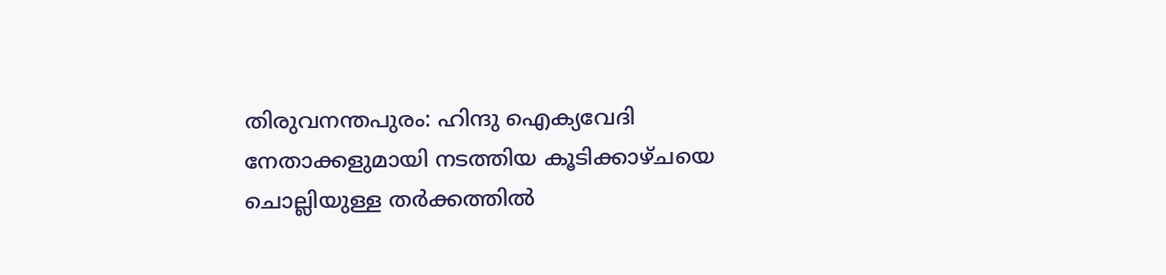തിരുവനന്തപുരം: ഹിന്ദു ഐക്യവേദി നേതാക്കളുമായി നടത്തിയ കൂടിക്കാഴ്ചയെ ചൊല്ലിയുള്ള തർക്കത്തിൽ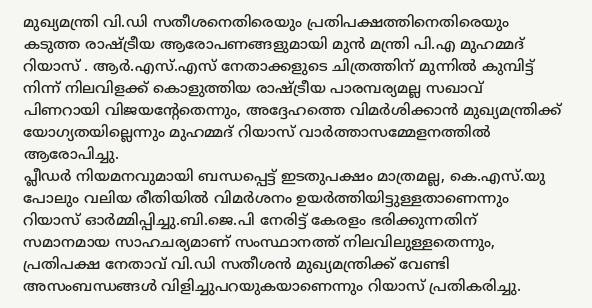മുഖ്യമന്ത്രി വി.ഡി സതീശനെതിരെയും പ്രതിപക്ഷത്തിനെതിരെയും കടുത്ത രാഷ്ട്രീയ ആരോപണങ്ങളുമായി മുൻ മന്ത്രി പി.എ മുഹമ്മദ് റിയാസ് . ആർ.എസ്.എസ് നേതാക്കളുടെ ചിത്രത്തിന് മുന്നിൽ കുമ്പിട്ട് നിന്ന് നിലവിളക്ക് കൊളുത്തിയ രാഷ്ട്രീയ പാരമ്പര്യമല്ല സഖാവ് പിണറായി വിജയന്റേതെന്നും, അദ്ദേഹത്തെ വിമർശിക്കാൻ മുഖ്യമന്ത്രിക്ക് യോഗ്യതയില്ലെന്നും മുഹമ്മദ് റിയാസ് വാർത്താസമ്മേളനത്തിൽ ആരോപിച്ചു.
പ്ലീഡർ നിയമനവുമായി ബന്ധപ്പെട്ട് ഇടതുപക്ഷം മാത്രമല്ല, കെ.എസ്.യു പോലും വലിയ രീതിയിൽ വിമർശനം ഉയർത്തിയിട്ടുള്ളതാണെന്നും റിയാസ് ഓർമ്മിപ്പിച്ചു.ബി.ജെ.പി നേരിട്ട് കേരളം ഭരിക്കുന്നതിന് സമാനമായ സാഹചര്യമാണ് സംസ്ഥാനത്ത് നിലവിലുള്ളതെന്നും, പ്രതിപക്ഷ നേതാവ് വി.ഡി സതീശൻ മുഖ്യമന്ത്രിക്ക് വേണ്ടി അസംബന്ധങ്ങൾ വിളിച്ചുപറയുകയാണെന്നും റിയാസ് പ്രതികരിച്ചു.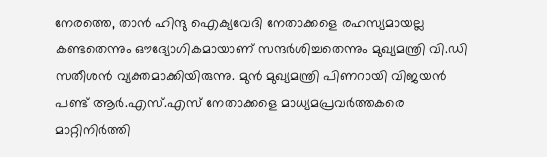നേരത്തെ, താൻ ഹിന്ദു ഐക്യവേദി നേതാക്കളെ രഹസ്യമായല്ല കണ്ടതെന്നും ഔദ്യോഗികമായാണ് സന്ദർശിച്ചതെന്നും മുഖ്യമന്ത്രി വി.ഡി സതീശൻ വ്യക്തമാക്കിയിരുന്നു. മുൻ മുഖ്യമന്ത്രി പിണറായി വിജയൻ പണ്ട് ആർ.എസ്.എസ് നേതാക്കളെ മാധ്യമപ്രവർത്തകരെ മാറ്റിനിർത്തി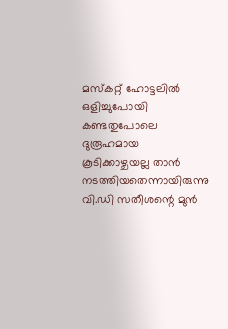മസ്കറ്റ് ഹോട്ടലിൽ ഒളിച്ചുപോയി കണ്ടതുപോലെ ദുരൂഹമായ കൂടിക്കാഴ്ചയല്ല താൻ നടത്തിയതെന്നായിരുന്നു വി.ഡി സതീശന്റെ മുൻ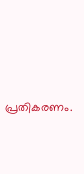പ്രതികരണം.